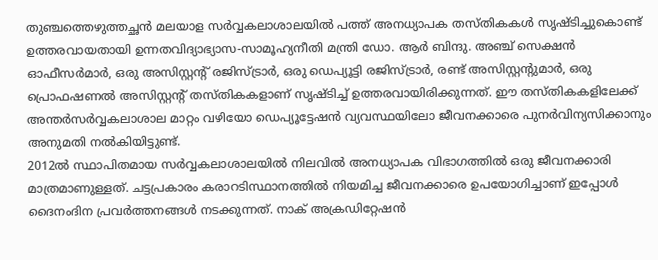തുഞ്ചത്തെഴുത്തച്ഛൻ മലയാള സർവ്വകലാശാലയിൽ പത്ത് അനധ്യാപക തസ്തികകൾ സൃഷ്ടിച്ചുകൊണ്ട് ഉത്തരവായതായി ഉന്നതവിദ്യാഭ്യാസ-സാമൂഹ്യനീതി മന്ത്രി ഡോ. ആർ ബിന്ദു. അഞ്ച് സെക്ഷൻ ഓഫീസർമാർ, ഒരു അസിസ്റ്റൻ്റ് രജിസ്ട്രാർ, ഒരു ഡെപ്യൂട്ടി രജിസ്ട്രാർ, രണ്ട് അസിസ്റ്റൻ്റുമാർ, ഒരു പ്രൊഫഷണൽ അസിസ്റ്റൻ്റ് തസ്തികകളാണ് സൃഷ്ടിച്ച് ഉത്തരവായിരിക്കുന്നത്. ഈ തസ്തികകളിലേക്ക് അന്തർസർവ്വകലാശാല മാറ്റം വഴിയോ ഡെപ്യൂട്ടേഷൻ വ്യവസ്ഥയിലോ ജീവനക്കാരെ പുനർവിന്യസിക്കാനും അനുമതി നൽകിയിട്ടുണ്ട്.
2012ൽ സ്ഥാപിതമായ സർവ്വകലാശാലയിൽ നിലവിൽ അനധ്യാപക വിഭാഗത്തിൽ ഒരു ജീവനക്കാരി മാത്രമാണുള്ളത്. ചട്ടപ്രകാരം കരാറടിസ്ഥാനത്തിൽ നിയമിച്ച ജീവനക്കാരെ ഉപയോഗിച്ചാണ് ഇപ്പോൾ ദൈനംദിന പ്രവർത്തനങ്ങൾ നടക്കുന്നത്. നാക് അക്രഡിറ്റേഷൻ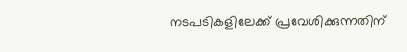നടപടികളിലേക്ക് പ്രവേശിക്കുന്നതിന്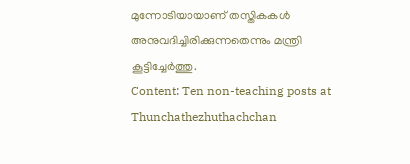മുന്നോടിയായാണ് തസ്തികകൾ അനുവദിച്ചിരിക്കുന്നതെന്നും മന്ത്രി കൂട്ടിച്ചേർത്തു.
Content: Ten non-teaching posts at Thunchathezhuthachchan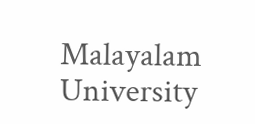Malayalam University